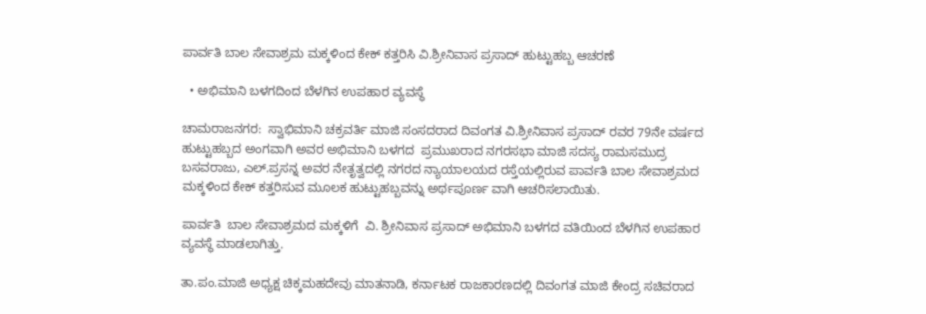ಪಾರ್ವತಿ ಬಾಲ ಸೇವಾಶ್ರಮ ಮಕ್ಕಳಿಂದ ಕೇಕ್ ಕತ್ತರಿಸಿ ವಿ.ಶ್ರೀನಿವಾಸ ಪ್ರಸಾದ್ ಹುಟ್ಟುಹಬ್ಬ ಆಚರಣೆ

  • ಅಭಿಮಾನಿ ಬಳಗದಿಂದ ಬೆಳಗಿನ ಉಪಹಾರ ವ್ಯವಸ್ಥೆ

ಚಾಮರಾಜನಗರ:  ಸ್ವಾಭಿಮಾನಿ ಚಕ್ರವರ್ತಿ ಮಾಜಿ ಸಂಸದರಾದ ದಿವಂಗತ ವಿ.ಶ್ರೀನಿವಾಸ ಪ್ರಸಾದ್ ರವರ 79ನೇ ವರ್ಷದ ಹುಟ್ಟುಹಬ್ಬದ ಅಂಗವಾಗಿ ಅವರ ಅಭಿಮಾನಿ ಬಳಗದ  ಪ್ರಮುಖರಾದ ನಗರಸಭಾ ಮಾಜಿ ಸದಸ್ಯ ರಾಮಸಮುದ್ರ ಬಸವರಾಜು, ಎಲ್.ಪ್ರಸನ್ನ ಅವರ ನೇತೃತ್ವದಲ್ಲಿ ನಗರದ ನ್ಯಾಯಾಲಯದ ರಸ್ತೆಯಲ್ಲಿರುವ ಪಾರ್ವತಿ ಬಾಲ ಸೇವಾಶ್ರಮದ ಮಕ್ಕಳಿಂದ ಕೇಕ್ ಕತ್ತರಿಸುವ ಮೂಲಕ ಹುಟ್ಟುಹಬ್ಬವನ್ನು ಅರ್ಥಪೂರ್ಣ ವಾಗಿ ಆಚರಿಸಲಾಯಿತು.

ಪಾರ್ವತಿ  ಬಾಲ ಸೇವಾಶ್ರಮದ ಮಕ್ಕಳಿಗೆ  ವಿ. ಶ್ರೀನಿವಾಸ ಪ್ರಸಾದ್ ಅಭಿಮಾನಿ ಬಳಗದ ವತಿಯಿಂದ ಬೆಳಗಿನ ಉಪಹಾರ ವ್ಯವಸ್ಥೆ ಮಾಡಲಾಗಿತ್ತು.

ತಾ.ಪಂ.ಮಾಜಿ ಅಧ್ಯಕ್ಷ ಚಿಕ್ಕಮಹದೇವು ಮಾತನಾಡಿ, ಕರ್ನಾಟಕ ರಾಜಕಾರಣದಲ್ಲಿ ದಿವಂಗತ ಮಾಜಿ ಕೇಂದ್ರ ಸಚಿವರಾದ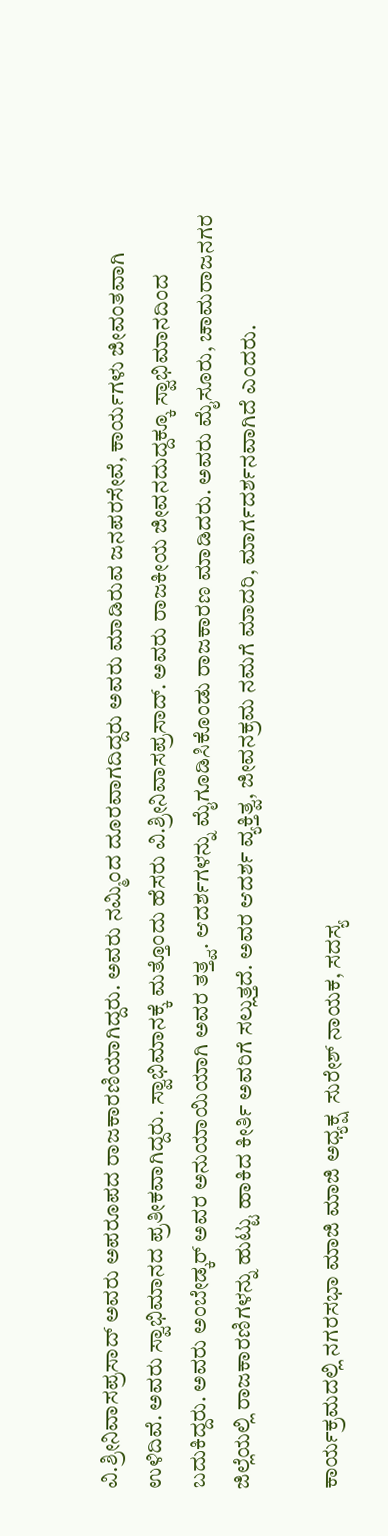ವಿ.ಶ್ರೀನಿವಾಸಪ್ರಸಾದ್ ಅವರು ಅಪರೂಪದ ರಾಜಕಾರಣಿಯಾಗಿದ್ದರು. ಅವರು ನಮ್ಮಿಂದ ದೂರವಾಗದಿದ್ದರು ಅವರು ಮಾಡಿರುವ ಜನಪರಸೇವೆ, ಕಾರ್ಯಗಳು ಜೀವಂತವಾಗಿ ಉಳಿದಿವೆ. ಅವರು ಸ್ವಾಭಿಮಾನದ ಪ್ರತೀಕವಾಗಿದ್ದರು. ಸ್ವಾಭಿಮಾನಕ್ಕೆ ಮತ್ತೊಂದು ಹೆಸರು ವಿ.ಶ್ರೀನಿವಾಸಪ್ರಸಾದ್‌. ಅವರು ರಾಜಕೀಯ ಜೀವನದುದ್ದಕ್ಕೂ ಸ್ವಾಭಿಮಾನದಿಂದ ಬದುಕಿದ್ದರು. ಅವರು ಅಂಬೇಡ್ಕ‌ರ್ ಅವರ ಅನುಯಾಯಿಯಾಗಿ ಅವರ ತತ್ತ್ವ. ಆದರ್ಶಗಳನ್ನು ಮೈಗೂಡಿಸಿಕೊಂಡು ರಾಜಕಾರಣ ಮಾಡಿದರು. ಅವರು ಮೈಸೂರು, ಚಾಮರಾಜನಗರ ಜಿಲ್ಲೆಯಲ್ಲಿ ರಾಜಕಾರಣಿಗಳನ್ನು ಹುಟ್ಟು ಹಾಕಿದ ಕೀರ್ತಿ ಅವರಿಗೆ ಸಲ್ಲುತ್ತದೆ. ಅವರ ಆದರ್ಶ ವ್ಯಕ್ತಿತ್ವ, ಜೀವನಕ್ರಮ ನಮಗೆ ಮಾದರಿ, ಮಾರ್ಗದರ್ಶನವಾಗಿದೆ ಎಂದರು.

ಕಾರ್ಯಕ್ರಮದಲ್ಲಿ ನಗರಸಭಾ ಮಾಜಿ ಮಾಜಿ ಅಧ್ಯಕ್ಷ  ಸುರೇಶ್ ನಾಯಕ, ಸದಸ್ಯ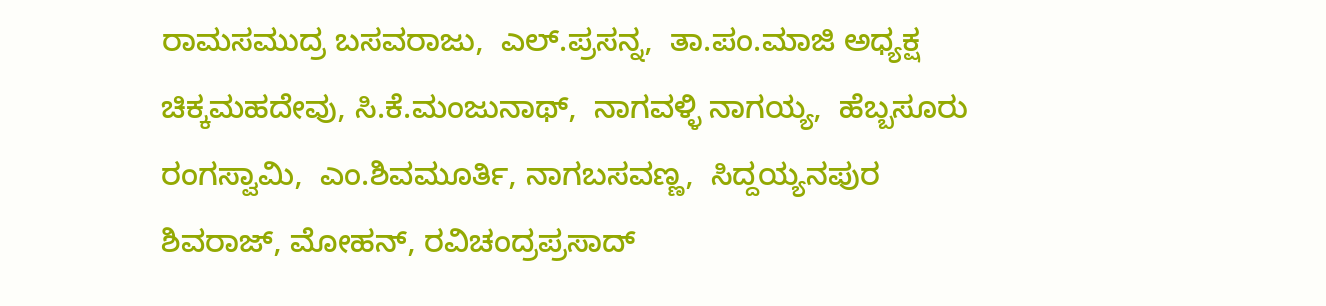ರಾಮಸಮುದ್ರ ಬಸವರಾಜು,  ಎಲ್.ಪ್ರಸನ್ನ,  ತಾ.ಪಂ.ಮಾಜಿ ಅಧ್ಯಕ್ಷ ಚಿಕ್ಕಮಹದೇವು, ಸಿ.ಕೆ.ಮಂಜುನಾಥ್,  ನಾಗವಳ್ಳಿ ನಾಗಯ್ಯ,  ಹೆಬ್ಬಸೂರು ರಂಗಸ್ವಾಮಿ,  ಎಂ.ಶಿವಮೂರ್ತಿ, ನಾಗಬಸವಣ್ಣ,  ಸಿದ್ದಯ್ಯನಪುರ ಶಿವರಾಜ್, ಮೋಹನ್, ರವಿಚಂದ್ರಪ್ರಸಾದ್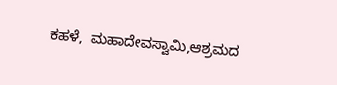ಕಹಳೆ,  ಮಹಾದೇವಸ್ವಾಮಿ,ಆಶ್ರಮದ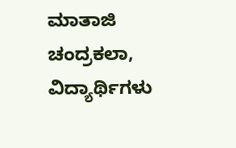ಮಾತಾಜಿ ಚಂದ್ರಕಲಾ, ವಿದ್ಯಾರ್ಥಿಗಳು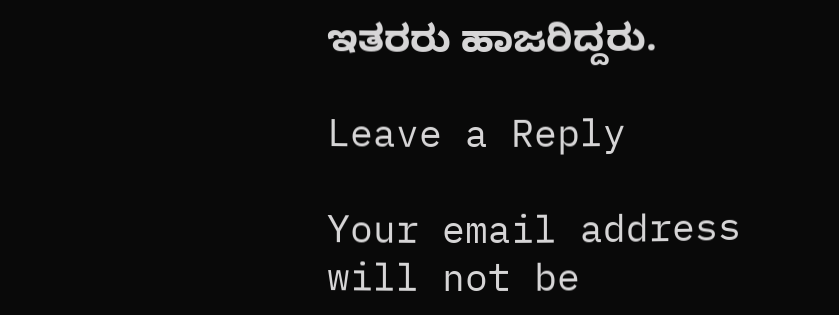ಇತರರು ಹಾಜರಿದ್ದರು.

Leave a Reply

Your email address will not be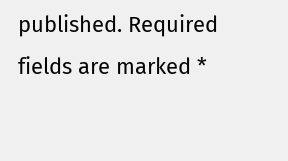published. Required fields are marked *